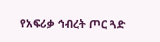የአፍሪቃ ኅብረት ጦር ጓድ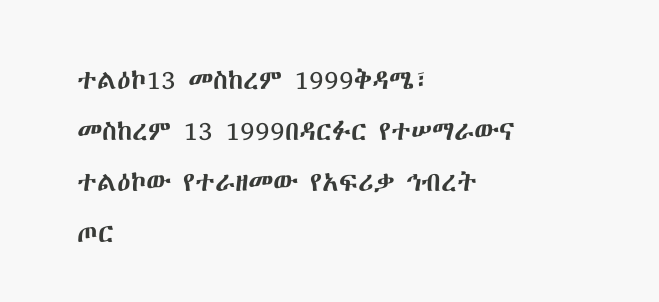ተልዕኮ13 መስከረም 1999ቅዳሜ፣ መስከረም 13 1999በዳርፉር የተሠማራውና ተልዕኮው የተራዘመው የአፍሪቃ ኅብረት ጦር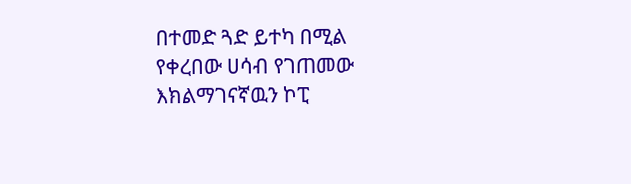በተመድ ጓድ ይተካ በሚል የቀረበው ሀሳብ የገጠመው እክልማገናኛዉን ኮፒ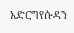አድርግየሱዳን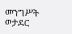መንግሥት ወታደር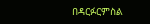በዳርፉርምስል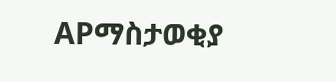APማስታወቂያ